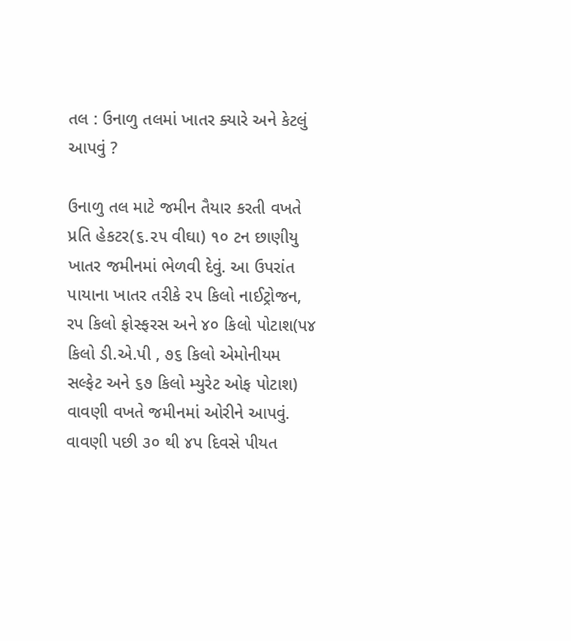તલ : ઉનાળુ તલમાં ખાતર ક્યારે અને કેટલું આપવું ?

ઉનાળુ તલ માટે જમીન તૈયાર કરતી વખતે પ્રતિ હેકટર(૬.૨૫ વીઘા) ૧૦ ટન છાણીયુ ખાતર જમીનમાં ભેળવી દેવું. આ ઉપરાંત પાયાના ખાતર તરીકે રપ કિલો નાઈટ્રોજન, રપ કિલો ફોસ્ફરસ અને ૪૦ કિલો પોટાશ(પ૪ કિલો ડી.એ.પી , ૭૬ કિલો એમોનીયમ સલ્ફેટ અને ૬૭ કિલો મ્યુરેટ ઓફ પોટાશ) વાવણી વખતે જમીનમાં ઓરીને આપવું. વાવણી પછી ૩૦ થી ૪પ દિવસે પીયત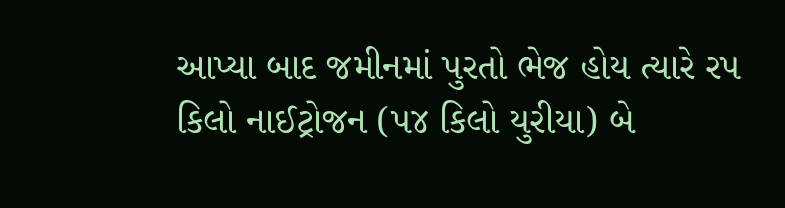આપ્યા બાદ જમીનમાં પુરતો ભેજ હોય ત્યારે રપ કિલો નાઈટ્રોજન (પ૪ કિલો યુરીયા) બે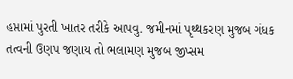હપ્તામાં પુરતી ખાતર તરીકે આપવુ. જમીનમાં પૃથ્થકરણ મુજબ ગંધક તત્વની ઉણપ જણાય તો ભલામણ મુજબ જીપ્સમ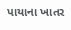પાયાના ખાતર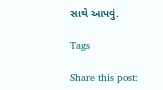સાથે આપવું.

Tags

Share this post: